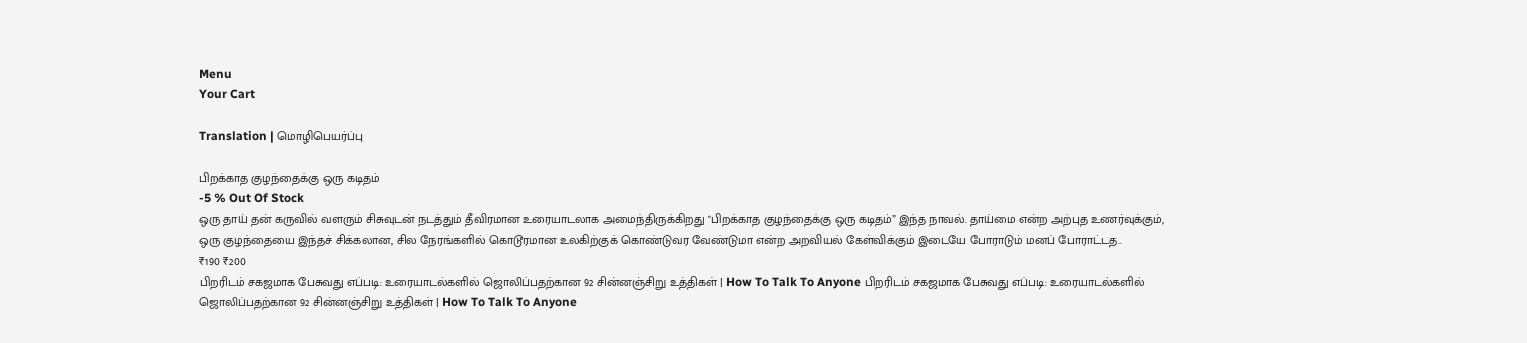Menu
Your Cart

Translation | மொழிபெயர்ப்பு

பிறக்காத குழந்தைக்கு ஒரு கடிதம்
-5 % Out Of Stock
ஒரு தாய் தன் கருவில் வளரும் சிசுவுடன் நடத்தும் தீவிரமான உரையாடலாக அமைந்திருக்கிறது "பிறக்காத குழந்தைக்கு ஒரு கடிதம்” இந்த நாவல். தாய்மை என்ற அற்புத உணர்வுக்கும், ஒரு குழந்தையை இந்தச் சிக்கலான, சில நேரங்களில் கொடூரமான உலகிற்குக் கொண்டுவர வேண்டுமா என்ற அறவியல் கேள்விக்கும் இடையே போராடும் மனப் போராட்டத..
₹190 ₹200
பிறரிடம் சகஜமாக பேசுவது எப்படி: உரையாடல்களில் ஜொலிப்பதற்கான 92 சின்னஞ்சிறு உத்திகள் | How To Talk To Anyone பிறரிடம் சகஜமாக பேசுவது எப்படி: உரையாடல்களில் ஜொலிப்பதற்கான 92 சின்னஞ்சிறு உத்திகள் | How To Talk To Anyone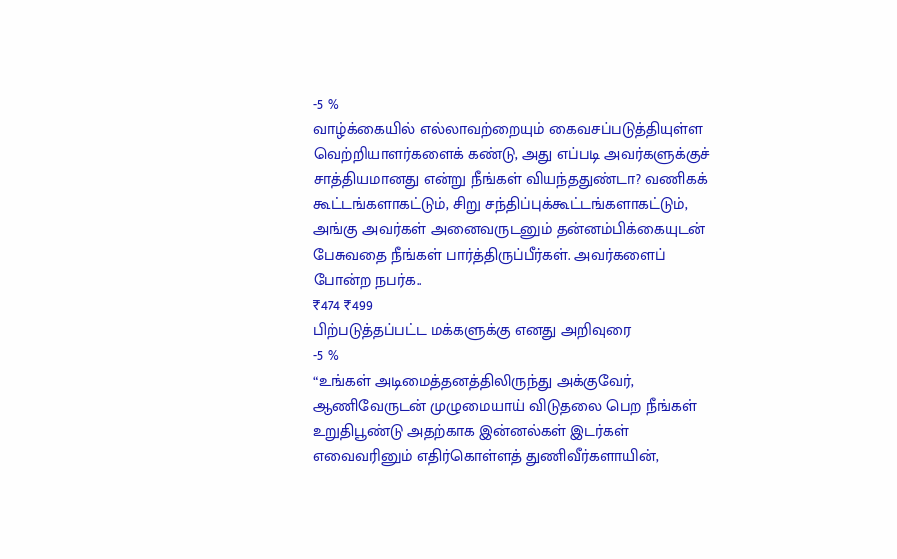-5 %
வாழ்க்கையில் எல்லாவற்றையும் கைவசப்படுத்தியுள்ள வெற்றியாளர்களைக் கண்டு, அது எப்படி அவர்களுக்குச் சாத்தியமானது என்று நீங்கள் வியந்ததுண்டா? வணிகக் கூட்டங்களாகட்டும், சிறு சந்திப்புக்கூட்டங்களாகட்டும், அங்கு அவர்கள் அனைவருடனும் தன்னம்பிக்கையுடன் பேசுவதை நீங்கள் பார்த்திருப்பீர்கள். அவர்களைப் போன்ற நபர்க..
₹474 ₹499
பிற்படுத்தப்பட்ட மக்களுக்கு எனது அறிவுரை
-5 %
“உங்கள் அடிமைத்தனத்திலிருந்து அக்குவேர், ஆணிவேருடன் முழுமையாய் விடுதலை பெற நீங்கள் உறுதிபூண்டு அதற்காக இன்னல்கள் இடர்கள் எவைவரினும் எதிர்கொள்ளத் துணிவீர்களாயின்,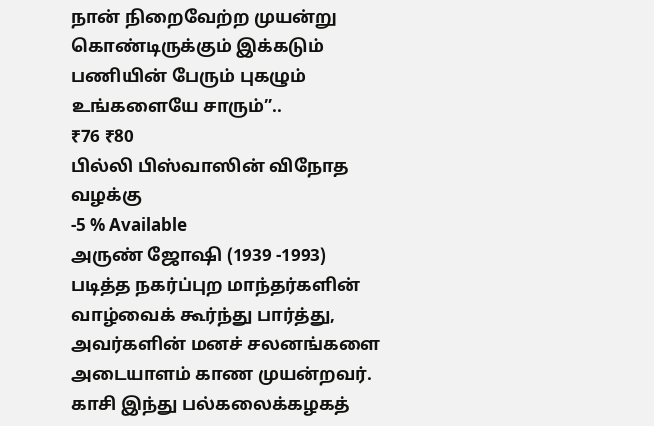நான் நிறைவேற்ற முயன்று கொண்டிருக்கும் இக்கடும் பணியின் பேரும் புகழும் உங்களையே சாரும்”..
₹76 ₹80
பில்லி பிஸ்வாஸின் விநோத வழக்கு
-5 % Available
அருண் ஜோஷி (1939 -1993) படித்த நகர்ப்புற மாந்தர்களின் வாழ்வைக் கூர்ந்து பார்த்து, அவர்களின் மனச் சலனங்களை அடையாளம் காண முயன்றவர். காசி இந்து பல்கலைக்கழகத்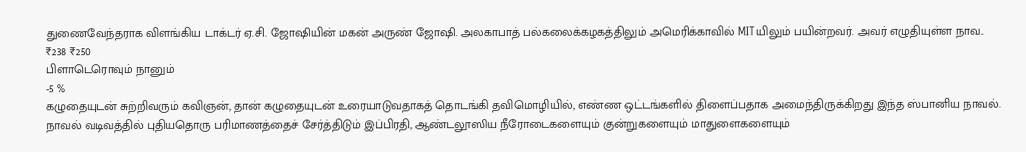துணைவேந்தராக விளங்கிய டாக்டர் ஏ.சி. ஜோஷியின் மகன் அருண் ஜோஷி. அலகாபாத் பல்கலைக்கழகத்திலும் அமெரிக்காவில் MITயிலும் பயின்றவர். அவர் எழுதியுள்ள நாவ..
₹238 ₹250
பிளாடெரொவும் நானும்
-5 %
கழுதையுடன் சுற்றிவரும் கவிஞன், தான் கழுதையுடன் உரையாடுவதாகத் தொடங்கி தவிமொழியில், எண்ண ஒட்டங்களில் திளைப்பதாக அமைந்திருக்கிறது இந்த ஸ்பானிய நாவல். நாவல் வடிவத்தில் புதியதொரு பரிமாணத்தைச் சேர்த்திடும் இப்பிரதி, ஆண்டலூஸிய நீரோடைகளையும் குன்றுகளையும் மாதுளைகளையும்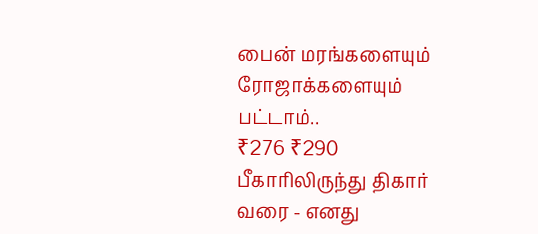பைன் மரங்களையும் ரோஜாக்களையும் பட்டாம்..
₹276 ₹290
பீகாரிலிருந்து திகார் வரை - எனது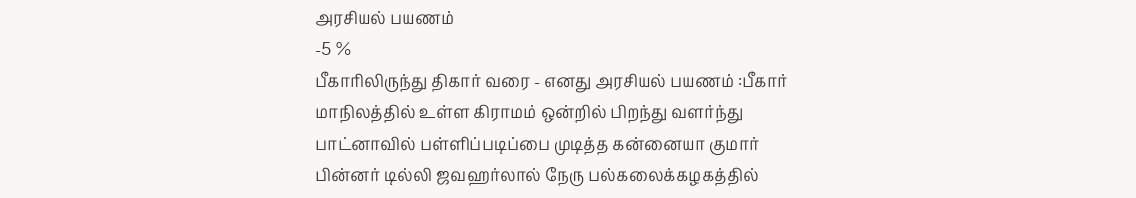அரசியல் பயணம்
-5 %
பீகாரிலிருந்து திகார் வரை - எனது அரசியல் பயணம் :பீகார் மாநிலத்தில் உள்ள கிராமம் ஒன்றில் பிறந்து வளர்ந்து பாட்னாவில் பள்ளிப்படிப்பை முடித்த கன்னையா குமார் பின்னர் டில்லி ஜவஹர்லால் நேரு பல்கலைக்கழகத்தில்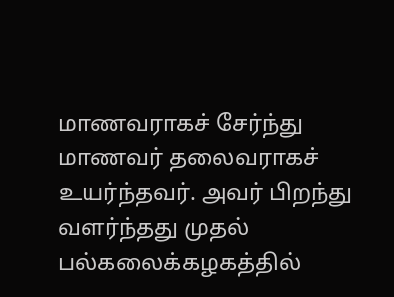மாணவராகச் சேர்ந்து மாணவர் தலைவராகச் உயர்ந்தவர். அவர் பிறந்து வளர்ந்தது முதல் பல்கலைக்கழகத்தில்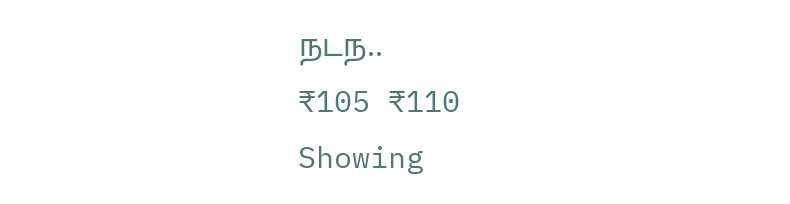நடந..
₹105 ₹110
Showing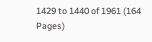1429 to 1440 of 1961 (164 Pages)